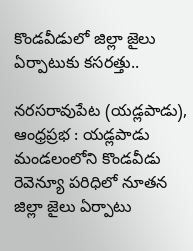కొండవీడులో జిల్లా జైలు ఏర్పాటుకు కసరత్తు..

నరసరావుపేట (యడ్లపాడు), ఆంధ్రప్రభ : యడ్లపాడు మండలంలోని కొండవీడు రెవెన్యూ పరిధిలో నూతన జిల్లా జైలు ఏర్పాటు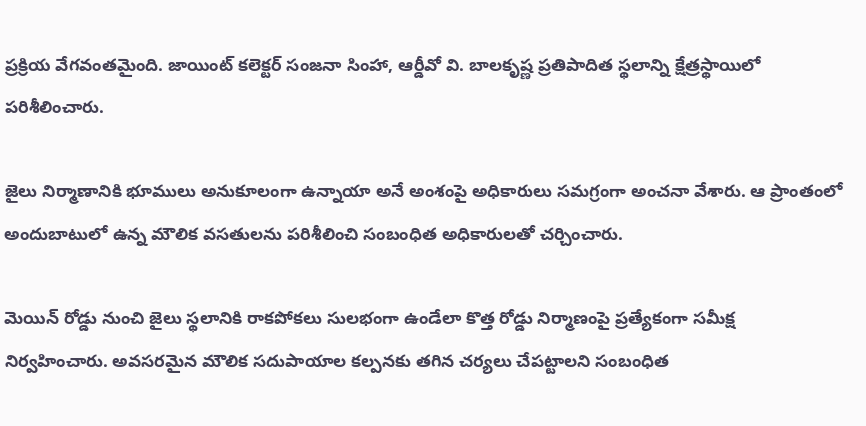ప్రక్రియ వేగవంతమైంది. జాయింట్ కలెక్టర్ సంజనా సింహా, ఆర్డీవో వి. బాలకృష్ణ ప్రతిపాదిత స్థలాన్ని క్షేత్రస్థాయిలో పరిశీలించారు.

జైలు నిర్మాణానికి భూములు అనుకూలంగా ఉన్నాయా అనే అంశంపై అధికారులు సమగ్రంగా అంచనా వేశారు. ఆ ప్రాంతంలో అందుబాటులో ఉన్న మౌలిక వసతులను పరిశీలించి సంబంధిత అధికారులతో చర్చించారు.

మెయిన్ రోడ్డు నుంచి జైలు స్థలానికి రాకపోకలు సులభంగా ఉండేలా కొత్త రోడ్డు నిర్మాణంపై ప్రత్యేకంగా సమీక్ష నిర్వహించారు. అవసరమైన మౌలిక సదుపాయాల కల్పనకు తగిన చర్యలు చేపట్టాలని సంబంధిత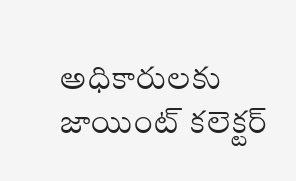అధికారులకు జాయింట్ కలెక్టర్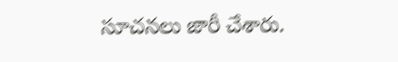సూచనలు జారీ చేశారు.